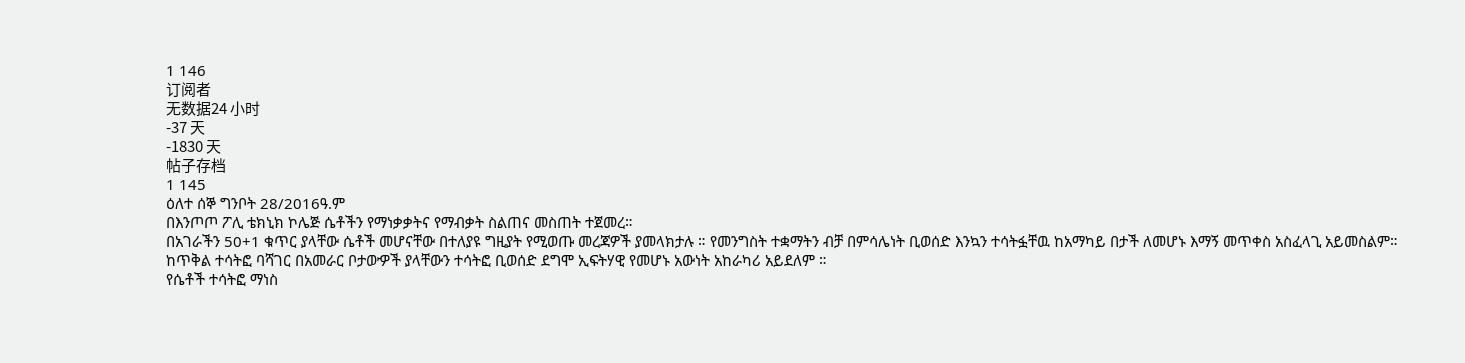1 146
订阅者
无数据24 小时
-37 天
-1830 天
帖子存档
1 145
ዕለተ ሰኞ ግንቦት 28/2016ዓ.ም
በእንጦጦ ፖሊ ቴክኒክ ኮሌጅ ሴቶችን የማነቃቃትና የማብቃት ስልጠና መስጠት ተጀመረ።
በአገራችን 50+1 ቁጥር ያላቸው ሴቶች መሆናቸው በተለያዩ ግዚያት የሚወጡ መረጃዎች ያመላክታሉ ። የመንግስት ተቋማትን ብቻ በምሳሌነት ቢወሰድ እንኳን ተሳትፏቸዉ ከአማካይ በታች ለመሆኑ እማኝ መጥቀስ አስፈላጊ አይመስልም። ከጥቅል ተሳትፎ ባሻገር በአመራር ቦታወዏች ያላቸውን ተሳትፎ ቢወሰድ ደግሞ ኢፍትሃዊ የመሆኑ አውነት አከራካሪ አይደለም ።
የሴቶች ተሳትፎ ማነስ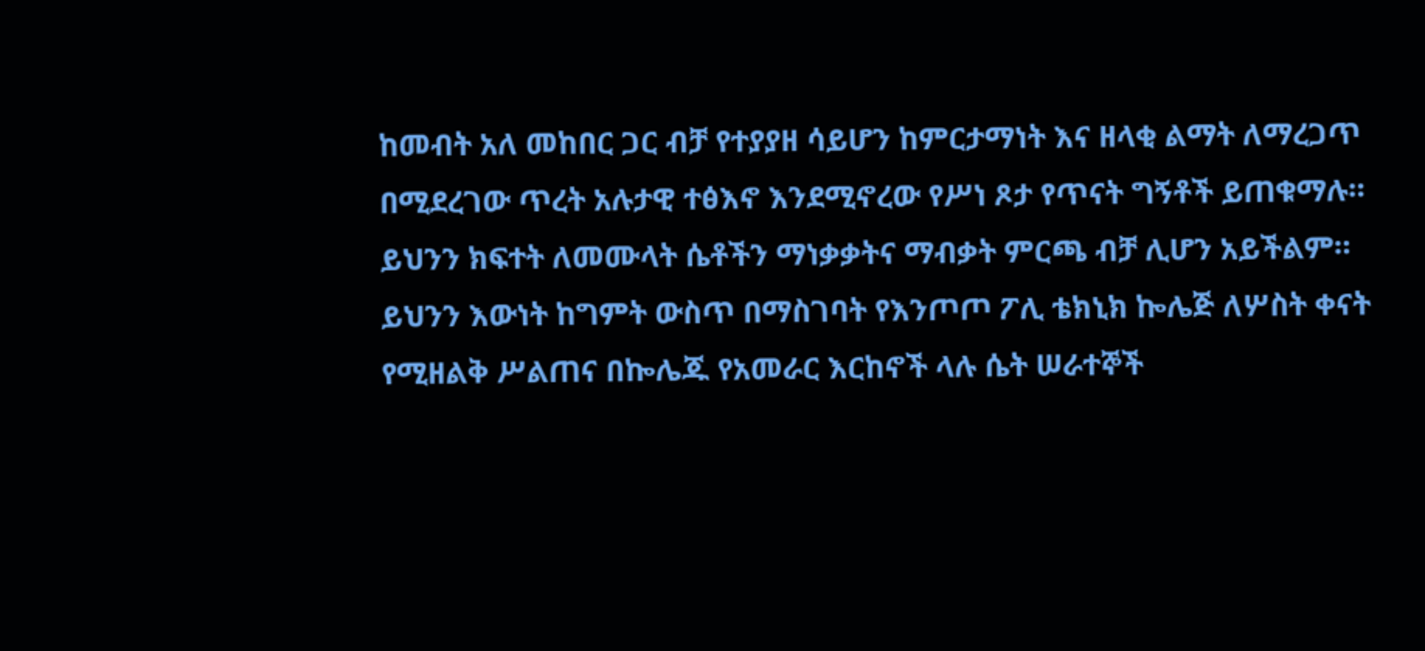ከመብት አለ መከበር ጋር ብቻ የተያያዘ ሳይሆን ከምርታማነት እና ዘላቂ ልማት ለማረጋጥ በሚደረገው ጥረት አሉታዊ ተፅእኖ እንደሚኖረው የሥነ ጾታ የጥናት ግኝቶች ይጠቁማሉ።
ይህንን ክፍተት ለመሙላት ሴቶችን ማነቃቃትና ማብቃት ምርጫ ብቻ ሊሆን አይችልም። ይህንን እውነት ከግምት ውስጥ በማስገባት የእንጦጦ ፖሊ ቴክኒክ ኰሌጅ ለሦስት ቀናት የሚዘልቅ ሥልጠና በኰሌጁ የአመራር እርከኖች ላሉ ሴት ሠራተኞች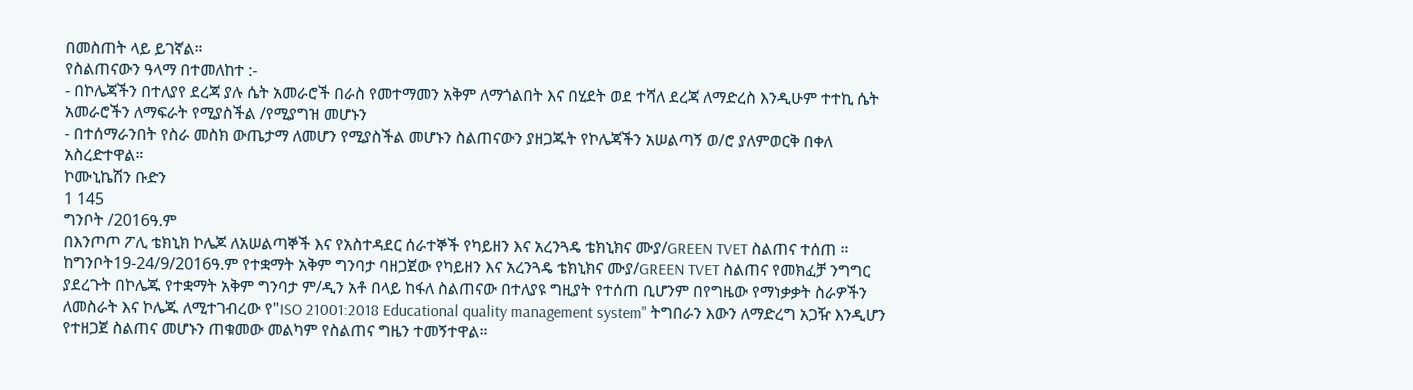በመስጠት ላይ ይገኛል።
የስልጠናውን ዓላማ በተመለከተ :-
- በኮሌጃችን በተለያየ ደረጃ ያሉ ሴት አመራሮች በራስ የመተማመን አቅም ለማጎልበት እና በሂደት ወደ ተሻለ ደረጃ ለማድረስ እንዲሁም ተተኪ ሴት አመራሮችን ለማፍራት የሚያስችል /የሚያግዝ መሆኑን
- በተሰማራንበት የስራ መስክ ውጤታማ ለመሆን የሚያስችል መሆኑን ስልጠናውን ያዘጋጁት የኮሌጃችን አሠልጣኝ ወ/ሮ ያለምወርቅ በቀለ አስረድተዋል።
ኮሙኒኬሽን ቡድን
1 145
ግንቦት /2016ዓ.ም
በእንጦጦ ፖሊ ቴክኒክ ኮሌጆ ለአሠልጣኞች እና የአስተዳደር ሰራተኞች የካይዘን እና አረንጓዴ ቴክኒክና ሙያ/GREEN TVET ስልጠና ተሰጠ ።
ከግንቦት19-24/9/2016ዓ.ም የተቋማት አቅም ግንባታ ባዘጋጀው የካይዘን እና አረንጓዴ ቴክኒክና ሙያ/GREEN TVET ስልጠና የመክፈቻ ንግግር ያደረጉት በኮሌጁ የተቋማት አቅም ግንባታ ም/ዲን አቶ በላይ ከፋለ ስልጠናው በተለያዩ ግዚያት የተሰጠ ቢሆንም በየግዜው የማነቃቃት ስራዎችን ለመስራት እና ኮሌጁ ለሚተገብረው የ"ISO 21001:2018 Educational quality management system" ትግበራን እውን ለማድረግ አጋዥ እንዲሆን የተዘጋጀ ስልጠና መሆኑን ጠቁመው መልካም የስልጠና ግዜን ተመኝተዋል።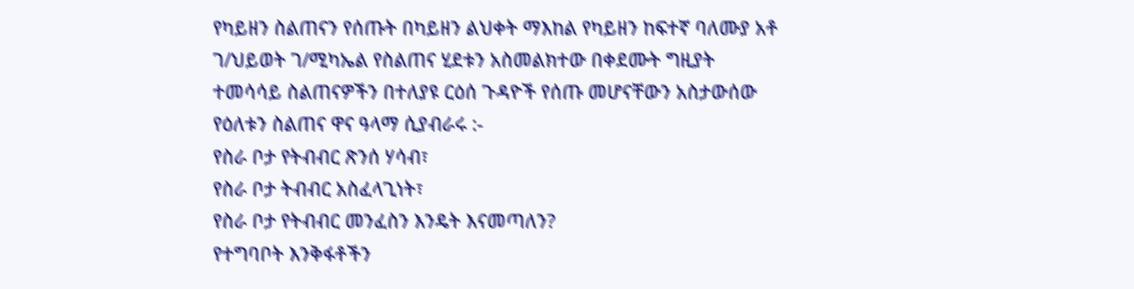የካይዘን ስልጠናን የሰጡት በካይዘን ልህቀት ማእከል የካይዘን ከፍተኛ ባለሙያ አቶ ገ/ህይወት ገ/ሚካኤል የስልጠና ሂደቱን አስመልክተው በቀደሙት ግዚያት ተመሳሳይ ስልጠናዎችን በተለያዩ ርዕሰ ጉዳዮች የሰጡ መሆናቸውን አስታውሰው የዕለቱን ስልጠና ዋና ዓላማ ሲያብራሩ :-
የስራ ቦታ የትብብር ጽንሰ ሃሳብ፣
የስራ ቦታ ትብብር አስፈላጊነት፣
የስራ ቦታ የትብብር መንፈስን እንዴት እናመጣለን?
የተግባቦት እንቅፋቶችን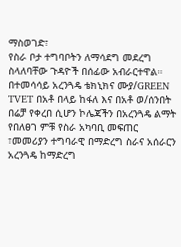ማስወገድ፣
የስራ ቦታ ተግባቦትን ለማሳደግ መደረግ ስላለባቸው ጉዳዮች በሰፊው አብራርተዋል።
በተመሳሳይ አረንጓዴ ቴክኒክና ሙያ/GREEN TVET በአቶ በላይ ከፋለ እና በአቶ ወ/ሰንበት በሬቻ የቀረበ ሲሆን ኮሌጃችን በአረንጓዴ ልማት የበለፀገ ምቹ የስራ አካባቢ መፍጠር ፣መመሪያን ተግባራዊ በማድረግ ስራና አሰራርን አረንጓዴ ከማድረግ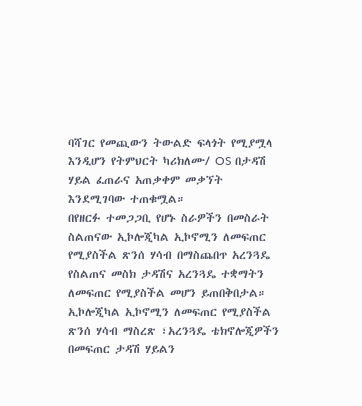ባሻገር የመጪውን ትውልድ ፍላጎት የሚያሟላ እንዲሆን የትምህርት ካሪክለሙ/ OS በታዳሽ ሃይል ፈጠራና አጠቃቀም መቃኘት እንደሚገባው ተጠቁሟል።
በየዘርፉ ተመጋጋቢ የሆኑ ስራዎችን በመስራት
ስልጠናው ኢኮሎጂካል ኢኮኖሚን ለመፍጠር የሚያስችል ጽንሰ ሃሳብ በማስጨበጥ አረንጓዴ የስልጠና መስክ ታዳሽና አረንጓዴ ተቋማትን ለመፍጠር የሚያስችል መሆን ይጠበቅበታል።
ኢኮሎጂካል ኢኮኖሚን ለመፍጠር የሚያስችል ጽንሰ ሃሳብ ማስረጽ ፣አረንጓዴ ቴክኖሎጂዎችን በመፍጠር ታዳሽ ሃይልን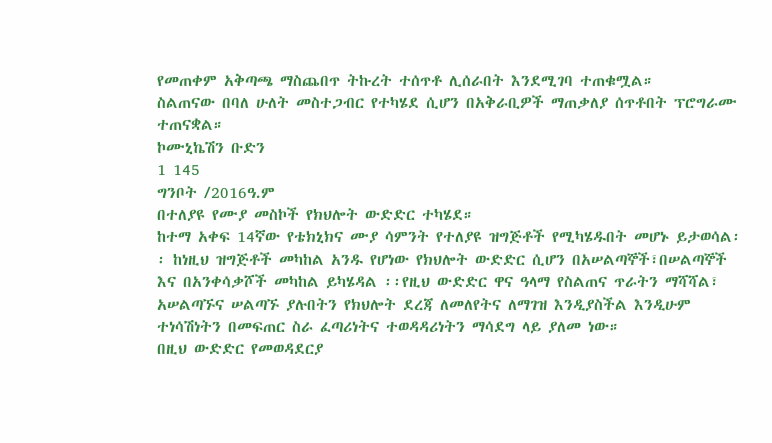የመጠቀም አቅጣጫ ማስጨበጥ ትኩረት ተሰጥቶ ሊሰራበት እንደሚገባ ተጠቁሟል።
ስልጠናው በባለ ሁለት መስተጋብር የተካሄደ ሲሆን በአቅራቢዎች ማጠቃለያ ሰጥቶበት ፕሮግራሙ ተጠናቋል።
ኮሙኒኬሽን ቡድን
1 145
ግንቦት /2016ዓ.ም
በተለያዩ የሙያ መስኮች የክህሎት ውድድር ተካሄደ።
ከተማ አቀፍ 14ኛው የቴክኒክና ሙያ ሳምንት የተለያዩ ዝግጅቶች የሚካሄዱበት መሆኑ ይታወሳል፡፡ ከነዚህ ዝግጅቶች መካከል አንዱ የሆነው የክህሎት ውድድር ሲሆን በአሠልጣኞች፣በሠልጣኞች እና በአንቀሳቃሾች መካከል ይካሄዳል ፡፡የዚህ ውድድር ዋና ዓላማ የስልጠና ጥራትን ማሻሻል፣ አሠልጣኙና ሠልጣኙ ያሉበትን የክህሎት ደረጃ ለመለየትና ለማገዝ እንዲያስችል እንዲሁም ተነሳሽነትን በመፍጠር ስራ ፈጣሪነትና ተወዳዳሪነትን ማሳደግ ላይ ያለመ ነው።
በዚህ ውድድር የመወዳደርያ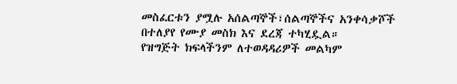መስፈርቱን ያሟሉ አሰልጣኞች፣ሰልጣኞችና አንቀሳቃሾች በተለያየ የሙያ መስክ እና ደረጃ ተካሂዷል።
የዝግጅት ክፍላችንም ለተወዳዳሪዎች መልካም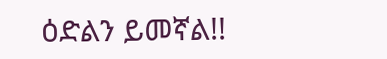ዕድልን ይመኛል!!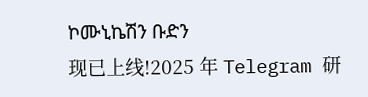ኮሙኒኬሽን ቡድን
现已上线!2025 年 Telegram 研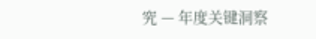究 — 年度关键洞察